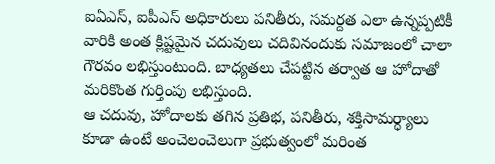ఐఏఎస్, ఐపీఎస్ అధికారులు పనితీరు, సమర్దత ఎలా ఉన్నప్పటికీ వారికి అంత క్లిష్టమైన చదువులు చదివినందుకు సమాజంలో చాలా గౌరవం లభిస్తుంటుంది. బాధ్యతలు చేపట్టిన తర్వాత ఆ హోదాతో మరికొంత గుర్తింపు లభిస్తుంది.
ఆ చదువు, హోదాలకు తగిన ప్రతిభ, పనితీరు, శక్తిసామర్ధ్యాలు కూడా ఉంటే అంచెలంచెలుగా ప్రభుత్వంలో మరింత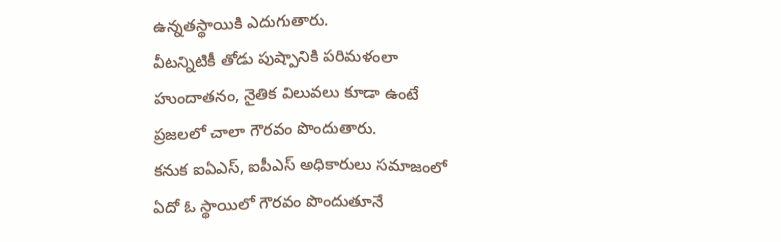ఉన్నతస్థాయికి ఎదుగుతారు.
వీటన్నిటికీ తోడు పుష్పానికి పరిమళంలా హుందాతనం, నైతిక విలువలు కూడా ఉంటే ప్రజలలో చాలా గౌరవం పొందుతారు.
కనుక ఐఏఎస్, ఐపీఎస్ అధికారులు సమాజంలో ఏదో ఓ స్థాయిలో గౌరవం పొందుతూనే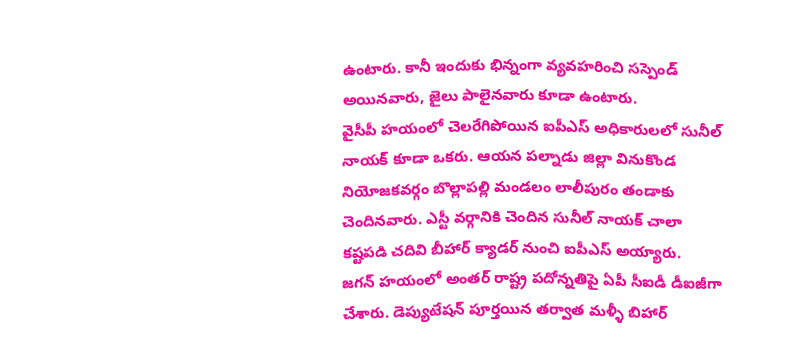ఉంటారు. కానీ ఇందుకు భిన్నంగా వ్యవహరించి సస్పెండ్ అయినవారు, జైలు పాలైనవారు కూడా ఉంటారు.
వైసీపీ హయంలో చెలరేగిపోయిన ఐపీఎస్ అధికారులలో సునీల్ నాయక్ కూడా ఒకరు. ఆయన పల్నాడు జిల్లా వినుకొండ నియోజకవర్గం బొల్లాపల్లి మండలం లాలీపురం తండాకు చెందినవారు. ఎస్టీ వర్గానికి చెందిన సునీల్ నాయక్ చాలా కష్టపడి చదివి బీహార్ క్యాడర్ నుంచి ఐపీఎస్ అయ్యారు.
జగన్ హయంలో అంతర్ రాష్ట్ర పదోన్నతిపై ఏపీ సీఐడీ డీఐజీగా చేశారు. డెప్యుటేషన్ పూర్తయిన తర్వాత మళ్ళీ బిహార్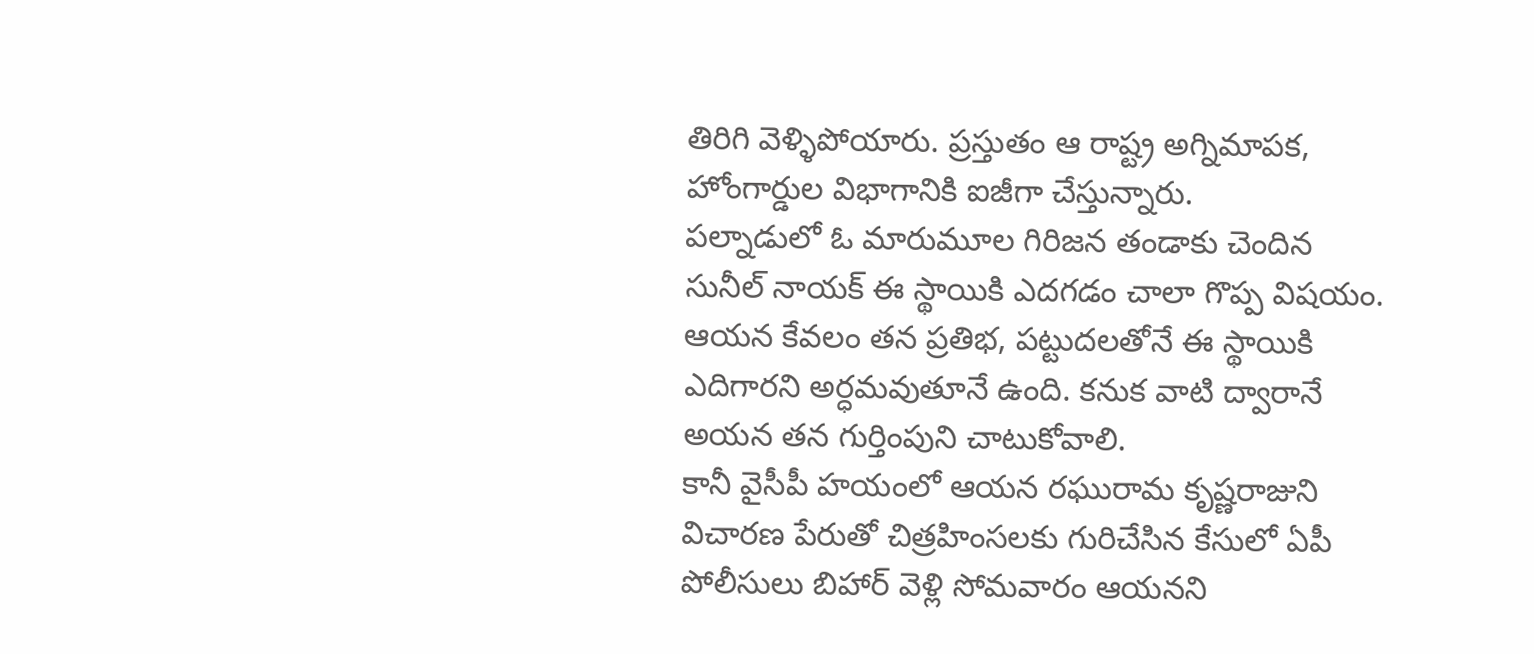తిరిగి వెళ్ళిపోయారు. ప్రస్తుతం ఆ రాష్ట్ర అగ్నిమాపక, హోంగార్డుల విభాగానికి ఐజీగా చేస్తున్నారు.
పల్నాడులో ఓ మారుమూల గిరిజన తండాకు చెందిన సునీల్ నాయక్ ఈ స్థాయికి ఎదగడం చాలా గొప్ప విషయం. ఆయన కేవలం తన ప్రతిభ, పట్టుదలతోనే ఈ స్థాయికి ఎదిగారని అర్ధమవుతూనే ఉంది. కనుక వాటి ద్వారానే అయన తన గుర్తింపుని చాటుకోవాలి.
కానీ వైసీపీ హయంలో ఆయన రఘురామ కృష్ణరాజుని విచారణ పేరుతో చిత్రహింసలకు గురిచేసిన కేసులో ఏపీ పోలీసులు బిహార్ వెళ్లి సోమవారం ఆయనని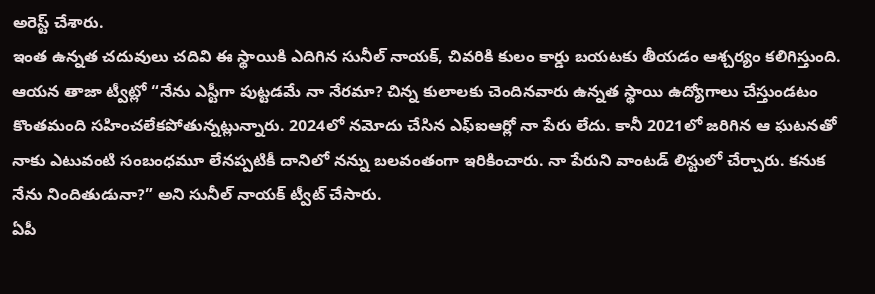అరెస్ట్ చేశారు.
ఇంత ఉన్నత చదువులు చదివి ఈ స్థాయికి ఎదిగిన సునీల్ నాయక్, చివరికి కులం కార్డు బయటకు తీయడం ఆశ్చర్యం కలిగిస్తుంది.
ఆయన తాజా ట్వీట్లో “నేను ఎస్టీగా పుట్టడమే నా నేరమా? చిన్న కులాలకు చెందినవారు ఉన్నత స్థాయి ఉద్యోగాలు చేస్తుండటం కొంతమంది సహించలేకపోతున్నట్లున్నారు. 2024లో నమోదు చేసిన ఎఫ్ఐఆర్లో నా పేరు లేదు. కానీ 2021లో జరిగిన ఆ ఘటనతో నాకు ఎటువంటి సంబంధమూ లేనప్పటికీ దానిలో నన్ను బలవంతంగా ఇరికించారు. నా పేరుని వాంటడ్ లిస్టులో చేర్చారు. కనుక నేను నిందితుడునా?” అని సునీల్ నాయక్ ట్వీట్ చేసారు.
ఏపీ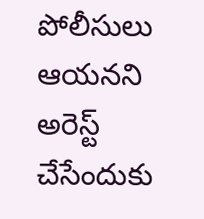పోలీసులు ఆయనని అరెస్ట్ చేసేందుకు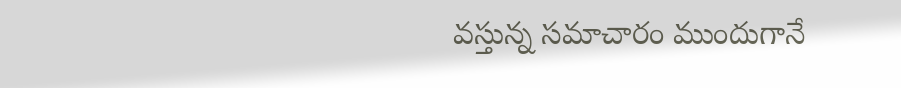వస్తున్న సమాచారం ముందుగానే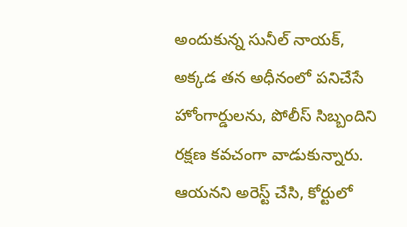అందుకున్న సునీల్ నాయక్, అక్కడ తన అధీనంలో పనిచేసే హోంగార్డులను, పోలీస్ సిబ్బందిని రక్షణ కవచంగా వాడుకున్నారు.
ఆయనని అరెస్ట్ చేసి, కోర్టులో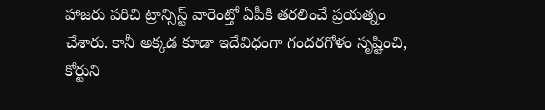హాజరు పరిచి ట్రాన్సిస్ట్ వారెంట్తో ఏపీకి తరలించే ప్రయత్నం చేశారు. కానీ అక్కడ కూడా ఇదేవిధంగా గందరగోళం సృష్టించి, కోర్టుని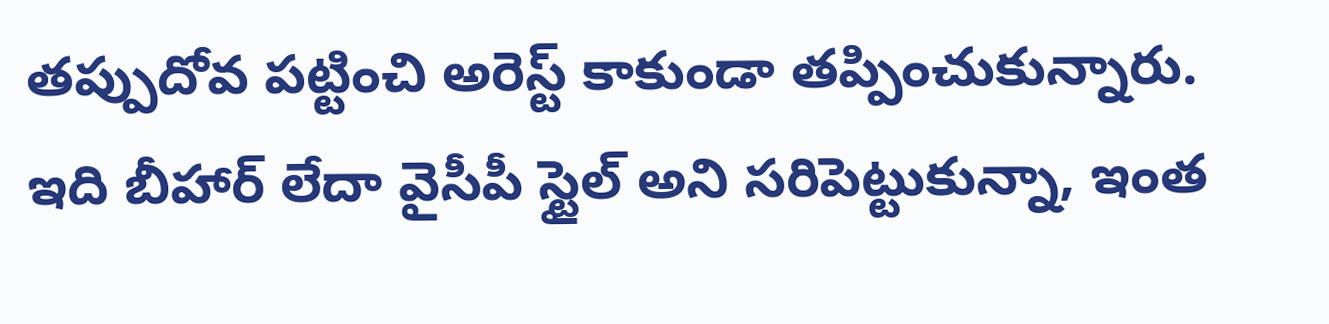తప్పుదోవ పట్టించి అరెస్ట్ కాకుండా తప్పించుకున్నారు.
ఇది బీహార్ లేదా వైసీపీ స్టైల్ అని సరిపెట్టుకున్నా, ఇంత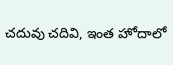చదువు చదివి, ఇంత హోదాలో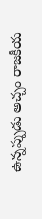ఉన్నప్పుడు అచ్చం రాజకీయ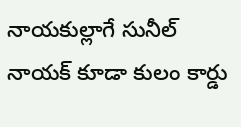నాయకుల్లాగే సునీల్ నాయక్ కూడా కులం కార్డు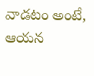వాడటం అంటే, ఆయన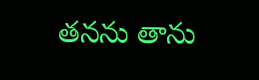తనను తాను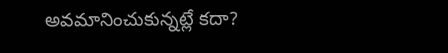అవమానించుకున్నట్లే కదా?